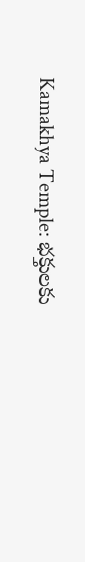Kamakhya Temple: భక్తులకు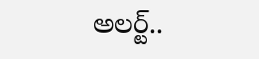అలర్ట్..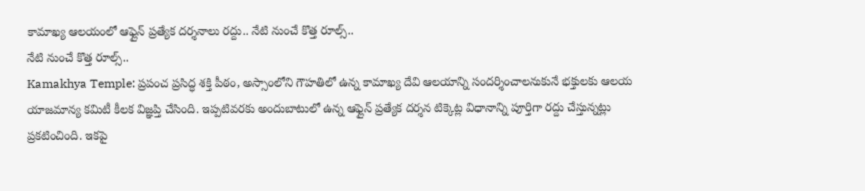కామాఖ్య ఆలయంలో ఆఫ్లైన్ ప్రత్యేక దర్శనాలు రద్దు.. నేటి నుంచే కొత్త రూల్స్..
నేటి నుంచే కొత్త రూల్స్..
Kamakhya Temple: ప్రపంచ ప్రసిద్ధ శక్తి పీఠం, అస్సాంలోని గౌహతిలో ఉన్న కామాఖ్య దేవి ఆలయాన్ని సందర్శించాలనుకునే భక్తులకు ఆలయ యాజమాన్య కమిటీ కీలక విజ్ఞప్తి చేసింది. ఇప్పటివరకు అందుబాటులో ఉన్న ఆఫ్లైన్ ప్రత్యేక దర్శన టిక్కెట్ల విధానాన్ని పూర్తిగా రద్దు చేస్తున్నట్లు ప్రకటించింది. ఇకపై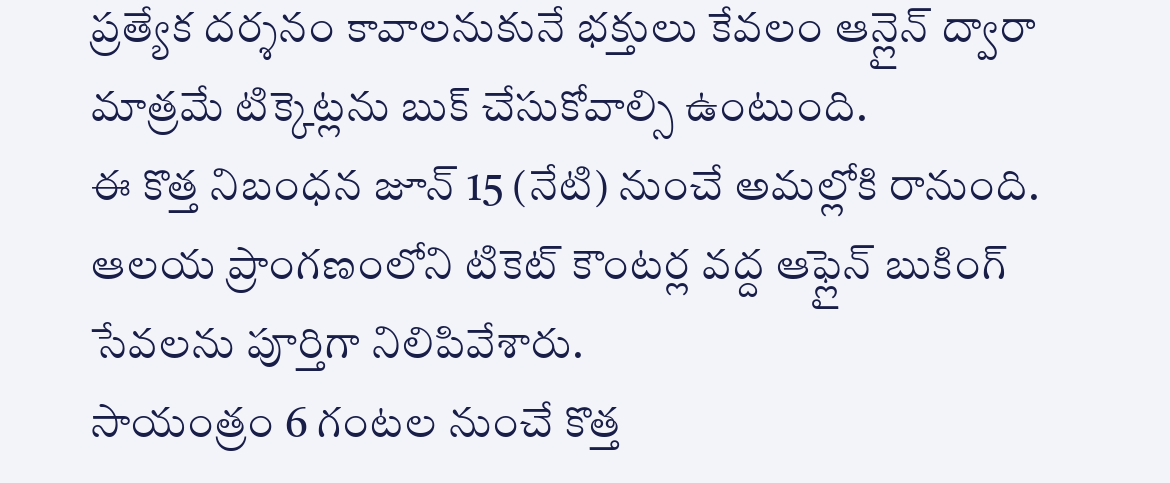ప్రత్యేక దర్శనం కావాలనుకునే భక్తులు కేవలం ఆన్లైన్ ద్వారా మాత్రమే టిక్కెట్లను బుక్ చేసుకోవాల్సి ఉంటుంది.
ఈ కొత్త నిబంధన జూన్ 15 (నేటి) నుంచే అమల్లోకి రానుంది. ఆలయ ప్రాంగణంలోని టికెట్ కౌంటర్ల వద్ద ఆఫ్లైన్ బుకింగ్ సేవలను పూర్తిగా నిలిపివేశారు.
సాయంత్రం 6 గంటల నుంచే కొత్త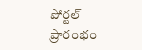పోర్టల్ ప్రారంభం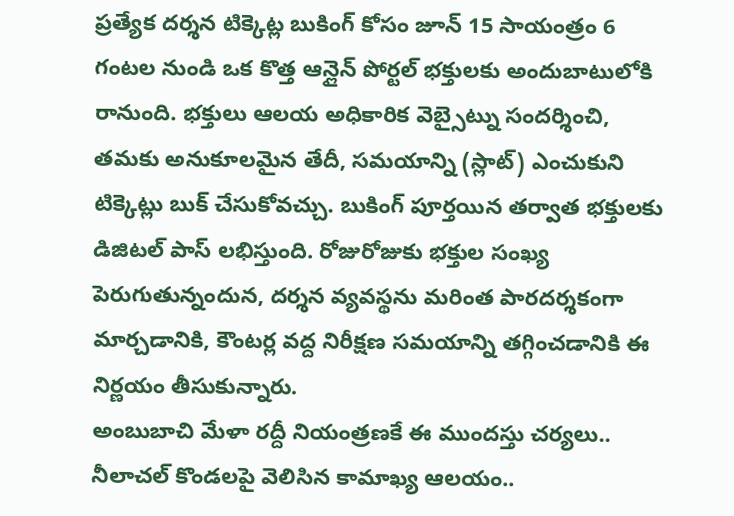ప్రత్యేక దర్శన టిక్కెట్ల బుకింగ్ కోసం జూన్ 15 సాయంత్రం 6 గంటల నుండి ఒక కొత్త ఆన్లైన్ పోర్టల్ భక్తులకు అందుబాటులోకి రానుంది. భక్తులు ఆలయ అధికారిక వెబ్సైట్ను సందర్శించి, తమకు అనుకూలమైన తేదీ, సమయాన్ని (స్లాట్) ఎంచుకుని టిక్కెట్లు బుక్ చేసుకోవచ్చు. బుకింగ్ పూర్తయిన తర్వాత భక్తులకు డిజిటల్ పాస్ లభిస్తుంది. రోజురోజుకు భక్తుల సంఖ్య పెరుగుతున్నందున, దర్శన వ్యవస్థను మరింత పారదర్శకంగా మార్చడానికి, కౌంటర్ల వద్ద నిరీక్షణ సమయాన్ని తగ్గించడానికి ఈ నిర్ణయం తీసుకున్నారు.
అంబుబాచి మేళా రద్దీ నియంత్రణకే ఈ ముందస్తు చర్యలు..
నీలాచల్ కొండలపై వెలిసిన కామాఖ్య ఆలయం..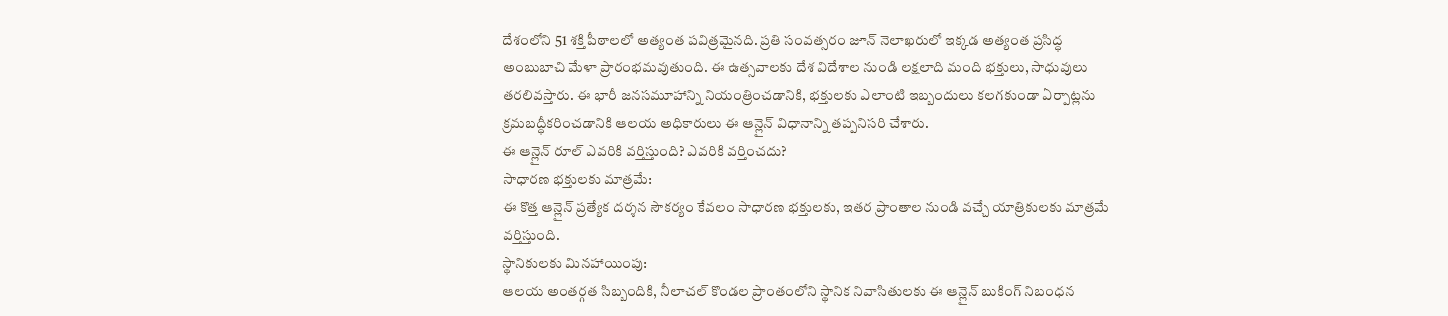దేశంలోని 51 శక్తి పీఠాలలో అత్యంత పవిత్రమైనది. ప్రతి సంవత్సరం జూన్ నెలాఖరులో ఇక్కడ అత్యంత ప్రసిద్ధ అంబుబాచి మేళా ప్రారంభమవుతుంది. ఈ ఉత్సవాలకు దేశ విదేశాల నుండి లక్షలాది మంది భక్తులు, సాధువులు తరలివస్తారు. ఈ భారీ జనసమూహాన్ని నియంత్రించడానికి, భక్తులకు ఎలాంటి ఇబ్బందులు కలగకుండా ఏర్పాట్లను క్రమబద్ధీకరించడానికి ఆలయ అధికారులు ఈ ఆన్లైన్ విధానాన్ని తప్పనిసరి చేశారు.
ఈ ఆన్లైన్ రూల్ ఎవరికి వర్తిస్తుంది? ఎవరికి వర్తించదు?
సాధారణ భక్తులకు మాత్రమే:
ఈ కొత్త ఆన్లైన్ ప్రత్యేక దర్శన సౌకర్యం కేవలం సాధారణ భక్తులకు, ఇతర ప్రాంతాల నుండి వచ్చే యాత్రికులకు మాత్రమే వర్తిస్తుంది.
స్థానికులకు మినహాయింపు:
ఆలయ అంతర్గత సిబ్బందికి, నీలాచల్ కొండల ప్రాంతంలోని స్థానిక నివాసితులకు ఈ ఆన్లైన్ బుకింగ్ నిబంధన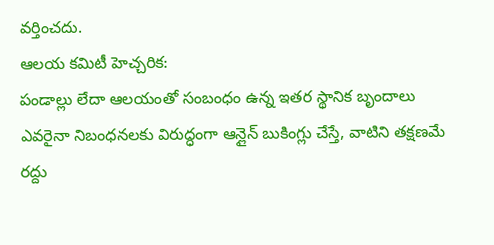వర్తించదు.
ఆలయ కమిటీ హెచ్చరిక:
పండాల్లు లేదా ఆలయంతో సంబంధం ఉన్న ఇతర స్థానిక బృందాలు ఎవరైనా నిబంధనలకు విరుద్ధంగా ఆన్లైన్ బుకింగ్లు చేస్తే, వాటిని తక్షణమే రద్దు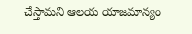చేస్తామని ఆలయ యాజమాన్యం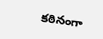కఠినంగా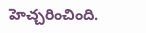హెచ్చరించింది.